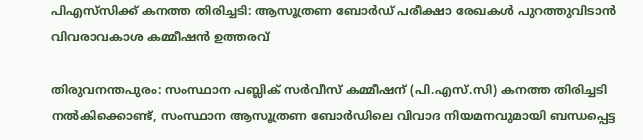പിഎസ്‌സിക്ക് കനത്ത തിരിച്ചടി: ആസൂത്രണ ബോർഡ് പരീക്ഷാ രേഖകൾ പുറത്തുവിടാൻ വിവരാവകാശ കമ്മീഷൻ ഉത്തരവ്

തിരുവനന്തപുരം: സംസ്ഥാന പബ്ലിക് സർവീസ് കമ്മീഷന് (പി.എസ്.സി) കനത്ത തിരിച്ചടി നൽകിക്കൊണ്ട്, സംസ്ഥാന ആസൂത്രണ ബോർഡിലെ വിവാദ നിയമനവുമായി ബന്ധപ്പെട്ട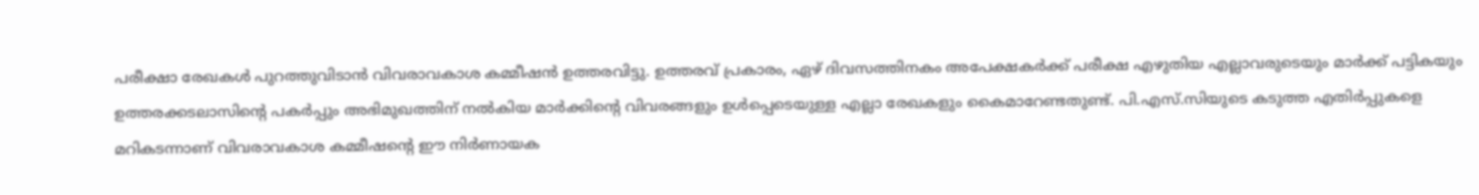പരീക്ഷാ രേഖകൾ പുറത്തുവിടാൻ വിവരാവകാശ കമ്മീഷൻ ഉത്തരവിട്ടു. ഉത്തരവ് പ്രകാരം, ഏഴ് ദിവസത്തിനകം അപേക്ഷകർക്ക് പരീക്ഷ എഴുതിയ എല്ലാവരുടെയും മാർക്ക് പട്ടികയും ഉത്തരക്കടലാസിന്റെ പകർപ്പും അഭിമുഖത്തിന് നൽകിയ മാർക്കിന്റെ വിവരങ്ങളും ഉൾപ്പെടെയുള്ള എല്ലാ രേഖകളും കൈമാറേണ്ടതുണ്ട്. പി.എസ്.സിയുടെ കടുത്ത എതിർപ്പുകളെ മറികടന്നാണ് വിവരാവകാശ കമ്മീഷന്റെ ഈ നിർണായക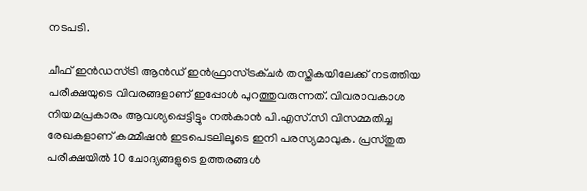നടപടി.

ചീഫ് ഇൻഡസ്ട്രി ആൻഡ് ഇൻഫ്രാസ്ട്രക്ചർ തസ്തികയിലേക്ക് നടത്തിയ പരീക്ഷയുടെ വിവരങ്ങളാണ് ഇപ്പോൾ പുറത്തുവരുന്നത്. വിവരാവകാശ നിയമപ്രകാരം ആവശ്യപ്പെട്ടിട്ടും നൽകാൻ പി.എസ്.സി വിസമ്മതിച്ച രേഖകളാണ് കമ്മീഷൻ ഇടപെടലിലൂടെ ഇനി പരസ്യമാവുക. പ്രസ്തുത പരീക്ഷയിൽ 10 ചോദ്യങ്ങളുടെ ഉത്തരങ്ങൾ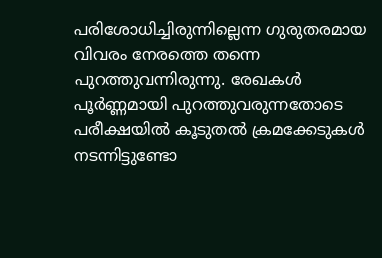പരിശോധിച്ചിരുന്നില്ലെന്ന ഗുരുതരമായ വിവരം നേരത്തെ തന്നെ പുറത്തുവന്നിരുന്നു. രേഖകൾ പൂർണ്ണമായി പുറത്തുവരുന്നതോടെ പരീക്ഷയിൽ കൂടുതൽ ക്രമക്കേടുകൾ നടന്നിട്ടുണ്ടോ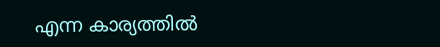എന്ന കാര്യത്തിൽ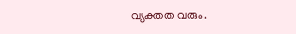വ്യക്തത വരും.